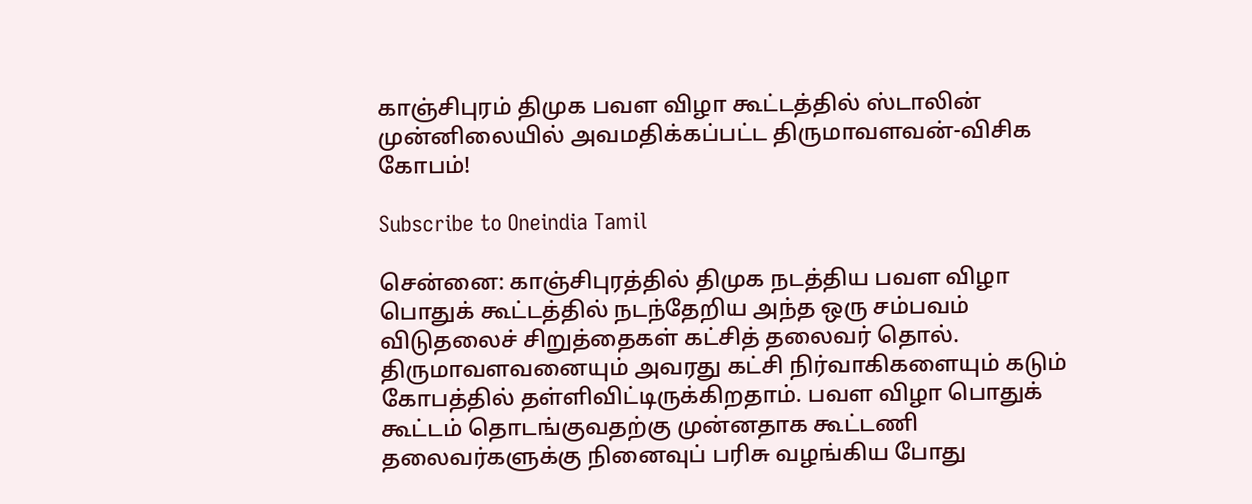காஞ்சிபுரம் திமுக பவள விழா கூட்டத்தில் ஸ்டாலின் முன்னிலையில் அவமதிக்கப்பட்ட திருமாவளவன்-விசிக கோபம்!

Subscribe to Oneindia Tamil

சென்னை: காஞ்சிபுரத்தில் திமுக நடத்திய பவள விழா பொதுக் கூட்டத்தில் நடந்தேறிய அந்த ஒரு சம்பவம் விடுதலைச் சிறுத்தைகள் கட்சித் தலைவர் தொல். திருமாவளவனையும் அவரது கட்சி நிர்வாகிகளையும் கடும் கோபத்தில் தள்ளிவிட்டிருக்கிறதாம். பவள விழா பொதுக் கூட்டம் தொடங்குவதற்கு முன்னதாக கூட்டணி தலைவர்களுக்கு நினைவுப் பரிசு வழங்கிய போது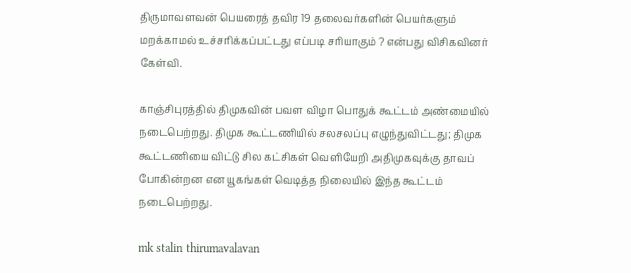திருமாவளவன் பெயரைத் தவிர 19 தலைவர்களின் பெயர்களும் மறக்காமல் உச்சரிக்கப்பட்டது எப்படி சரியாகும் ? என்பது விசிகவினர் கேள்வி.

காஞ்சிபுரத்தில் திமுகவின் பவள விழா பொதுக் கூட்டம் அண்மையில் நடைபெற்றது. திமுக கூட்டணியில் சலசலப்பு எழுந்துவிட்டது; திமுக கூட்டணியை விட்டு சில கட்சிகள் வெளியேறி அதிமுகவுக்கு தாவப் போகின்றன என யூகங்கள் வெடித்த நிலையில் இந்த கூட்டம் நடைபெற்றது.

mk stalin thirumavalavan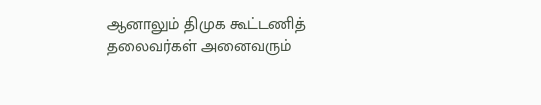ஆனாலும் திமுக கூட்டணித் தலைவர்கள் அனைவரும்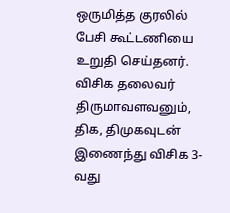ஒருமித்த குரலில் பேசி கூட்டணியை உறுதி செய்தனர். விசிக தலைவர் திருமாவளவனும், திக, திமுகவுடன் இணைந்து விசிக 3-வது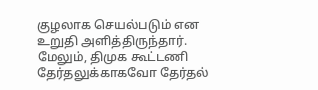குழலாக செயல்படும் என உறுதி அளித்திருந்தார். மேலும், திமுக கூட்டணி தேர்தலுக்காகவோ தேர்தல்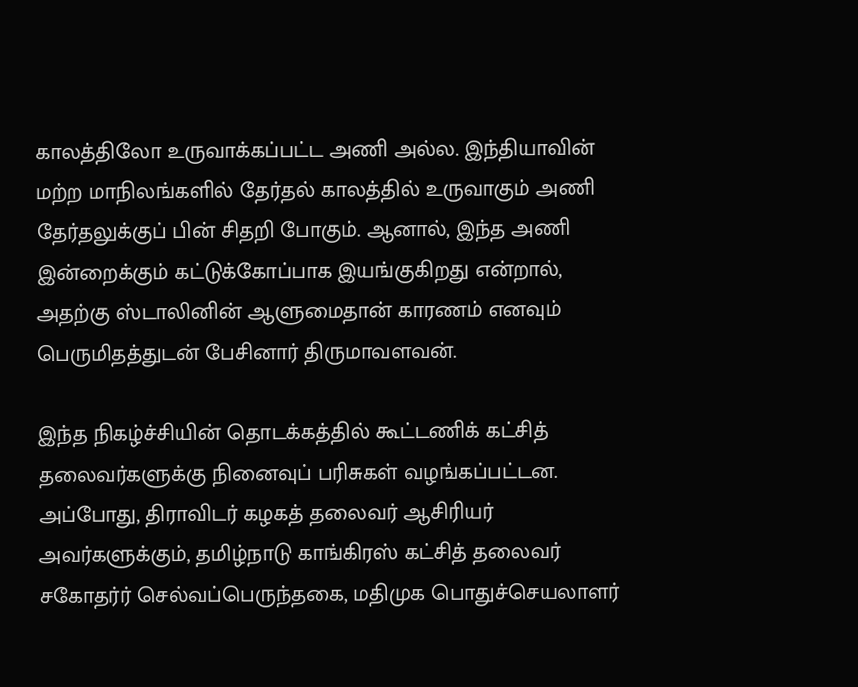காலத்திலோ உருவாக்கப்பட்ட அணி அல்ல. இந்தியாவின் மற்ற மாநிலங்களில் தேர்தல் காலத்தில் உருவாகும் அணி தேர்தலுக்குப் பின் சிதறி போகும். ஆனால், இந்த அணி இன்றைக்கும் கட்டுக்கோப்பாக இயங்குகிறது என்றால், அதற்கு ஸ்டாலினின் ஆளுமைதான் காரணம் எனவும் பெருமிதத்துடன் பேசினார் திருமாவளவன்.

இந்த நிகழ்ச்சியின் தொடக்கத்தில் கூட்டணிக் கட்சித் தலைவர்களுக்கு நினைவுப் பரிசுகள் வழங்கப்பட்டன. அப்போது, திராவிடர் கழகத் தலைவர் ஆசிரியர் அவர்களுக்கும், தமிழ்நாடு காங்கிரஸ் கட்சித் தலைவர் சகோதர்ர் செல்வப்பெருந்தகை, மதிமுக பொதுச்செயலாளர்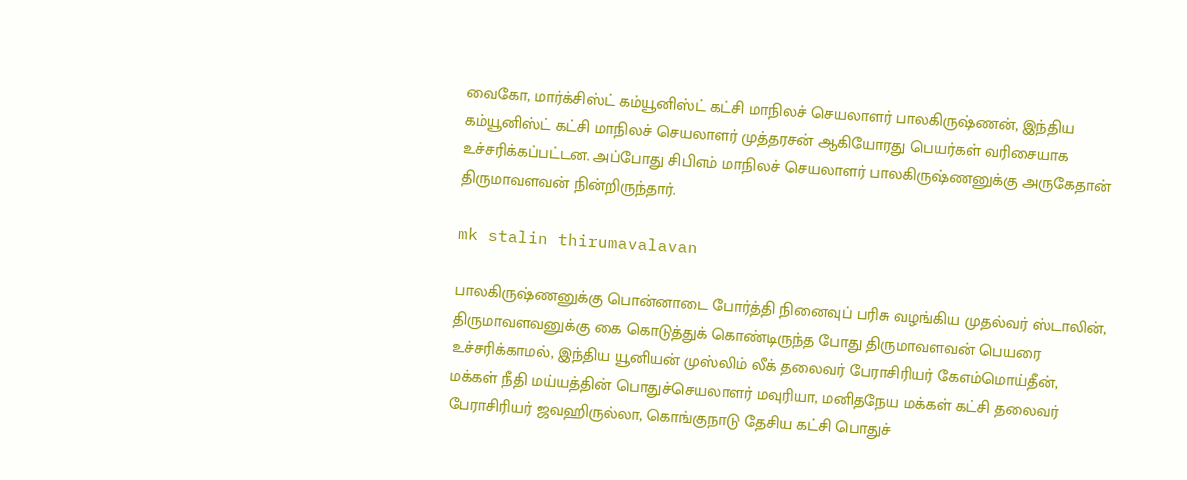வைகோ, மார்க்சிஸ்ட் கம்யூனிஸ்ட் கட்சி மாநிலச் செயலாளர் பாலகிருஷ்ணன், இந்திய கம்யூனிஸ்ட் கட்சி மாநிலச் செயலாளர் முத்தரசன் ஆகியோரது பெயர்கள் வரிசையாக உச்சரிக்கப்பட்டன. அப்போது சிபிஎம் மாநிலச் செயலாளர் பாலகிருஷ்ணனுக்கு அருகேதான் திருமாவளவன் நின்றிருந்தார்.

mk stalin thirumavalavan

பாலகிருஷ்ணனுக்கு பொன்னாடை போர்த்தி நினைவுப் பரிசு வழங்கிய முதல்வர் ஸ்டாலின், திருமாவளவனுக்கு கை கொடுத்துக் கொண்டிருந்த போது திருமாவளவன் பெயரை உச்சரிக்காமல், இந்திய யூனியன் முஸ்லிம் லீக் தலைவர் பேராசிரியர் கேஎம்மொய்தீன், மக்கள் நீதி மய்யத்தின் பொதுச்செயலாளர் மவுரியா, மனிதநேய மக்கள் கட்சி தலைவர் பேராசிரியர் ஜவஹிருல்லா, கொங்குநாடு தேசிய கட்சி பொதுச்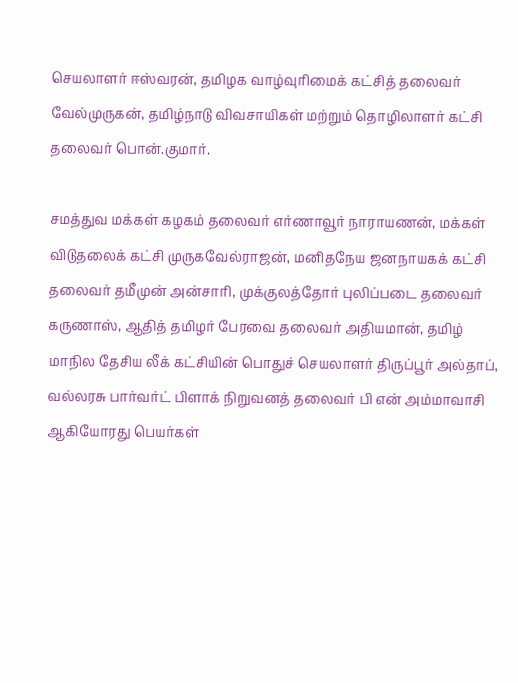செயலாளர் ஈஸ்வரன், தமிழக வாழ்வுரிமைக் கட்சித் தலைவர் வேல்முருகன், தமிழ்நாடு விவசாயிகள் மற்றும் தொழிலாளர் கட்சி தலைவர் பொன்.குமார்.

சமத்துவ மக்கள் கழகம் தலைவர் எர்ணாவூர் நாராயணன், மக்கள் விடுதலைக் கட்சி முருகவேல்ராஜன், மனிதநேய ஜனநாயகக் கட்சி தலைவர் தமீமுன் அன்சாரி, முக்குலத்தோர் புலிப்படை தலைவர் கருணாஸ், ஆதித் தமிழர் பேரவை தலைவர் அதியமான், தமிழ் மாநில தேசிய லீக் கட்சியின் பொதுச் செயலாளர் திருப்பூர் அல்தாப், வல்லரசு பார்வர்ட் பிளாக் நிறுவனத் தலைவர் பி என் அம்மாவாசி ஆகியோரது பெயர்கள்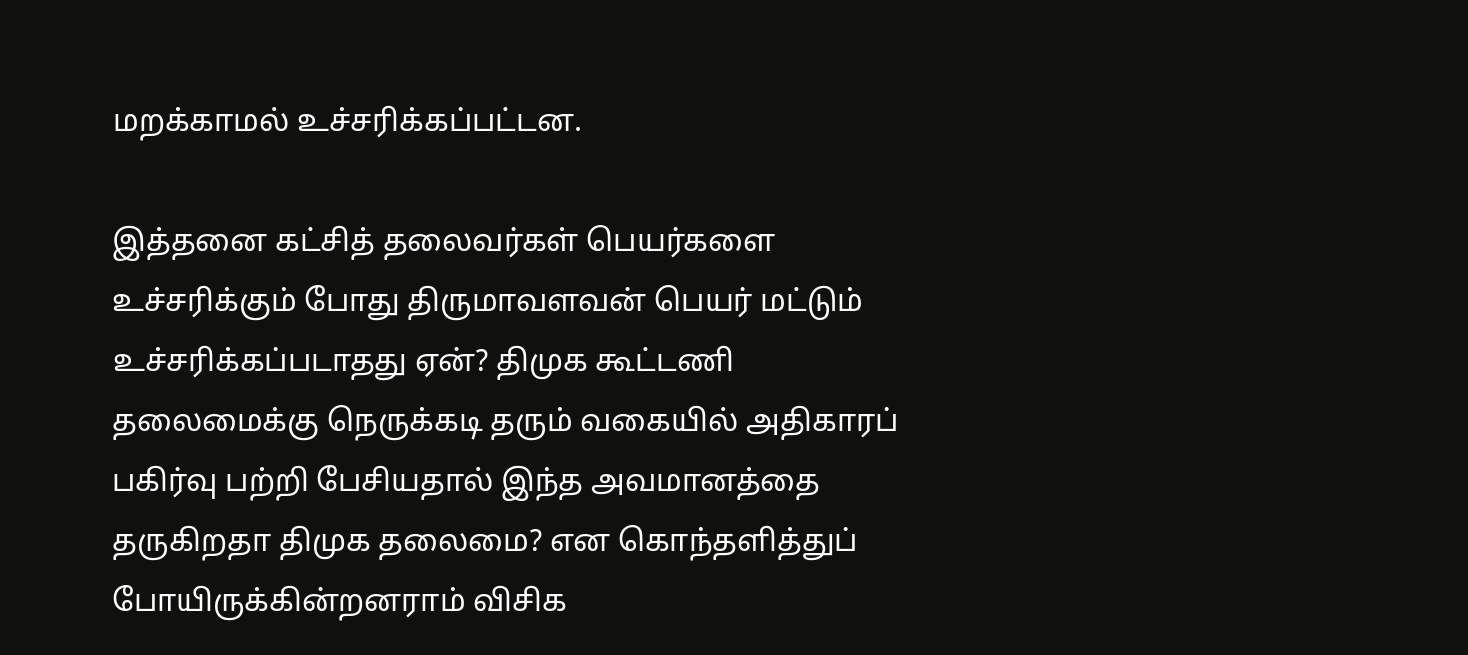மறக்காமல் உச்சரிக்கப்பட்டன.

இத்தனை கட்சித் தலைவர்கள் பெயர்களை உச்சரிக்கும் போது திருமாவளவன் பெயர் மட்டும் உச்சரிக்கப்படாதது ஏன்? திமுக கூட்டணி தலைமைக்கு நெருக்கடி தரும் வகையில் அதிகாரப் பகிர்வு பற்றி பேசியதால் இந்த அவமானத்தை தருகிறதா திமுக தலைமை? என கொந்தளித்துப் போயிருக்கின்றனராம் விசிக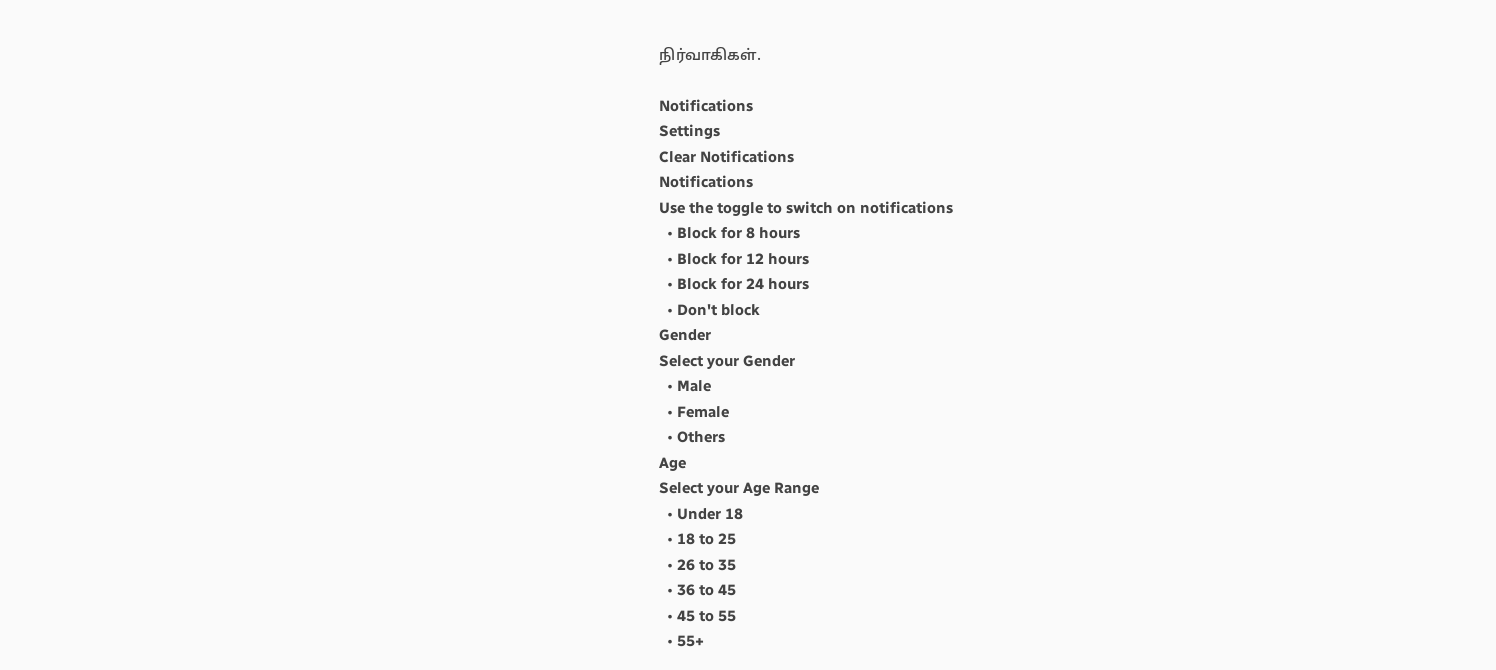நிர்வாகிகள்.

Notifications
Settings
Clear Notifications
Notifications
Use the toggle to switch on notifications
  • Block for 8 hours
  • Block for 12 hours
  • Block for 24 hours
  • Don't block
Gender
Select your Gender
  • Male
  • Female
  • Others
Age
Select your Age Range
  • Under 18
  • 18 to 25
  • 26 to 35
  • 36 to 45
  • 45 to 55
  • 55+